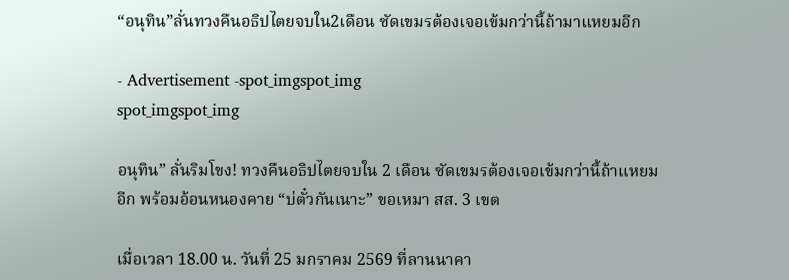“อนุทิน”ลั่นทวงคืนอธิปไตยจบใน2เดือน ซัดเขมรต้องเจอเข้มกว่านี้ถ้ามาแหยมอีก

- Advertisement -spot_imgspot_img
spot_imgspot_img

อนุทิน” ลั่นริมโขง! ทวงคืนอธิปไตยจบใน 2 เดือน ซัดเขมรต้องเจอเข้มกว่านี้ถ้าแหยมอีก พร้อมอ้อนหนองคาย “บ่ตั๋วกันเนาะ” ขอเหมา สส. 3 เขต

เมื่อเวลา 18.00 น. วันที่ 25 มกราคม 2569 ที่ลานนาคา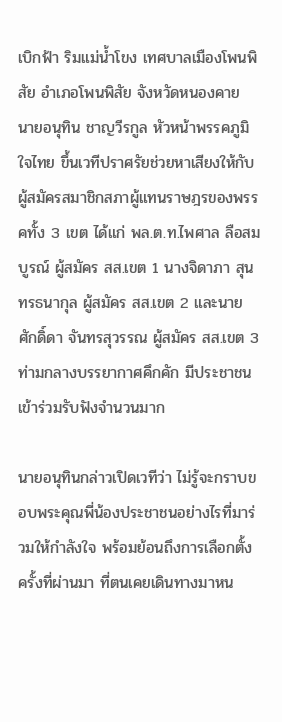เบิกฟ้า ริมแม่น้ำโขง เทศบาลเมืองโพนพิสัย อำเภอโพนพิสัย จังหวัดหนองคาย นายอนุทิน ชาญวีรกูล หัวหน้าพรรคภูมิใจไทย ขึ้นเวทีปราศรัยช่วยหาเสียงให้กับผู้สมัครสมาชิกสภาผู้แทนราษฎรของพรรคทั้ง 3 เขต ได้แก่ พล.ต.ท.ไพศาล ลือสมบูรณ์ ผู้สมัคร สส.เขต 1 นางจิดาภา สุนทรธนากุล ผู้สมัคร สส.เขต 2 และนายศักดิ์ดา จันทรสุวรรณ ผู้สมัคร สส.เขต 3 ท่ามกลางบรรยากาศคึกคัก มีประชาชนเข้าร่วมรับฟังจำนวนมาก

นายอนุทินกล่าวเปิดเวทีว่า ไม่รู้จะกราบขอบพระคุณพี่น้องประชาชนอย่างไรที่มาร่วมให้กำลังใจ พร้อมย้อนถึงการเลือกตั้งครั้งที่ผ่านมา ที่ตนเคยเดินทางมาหน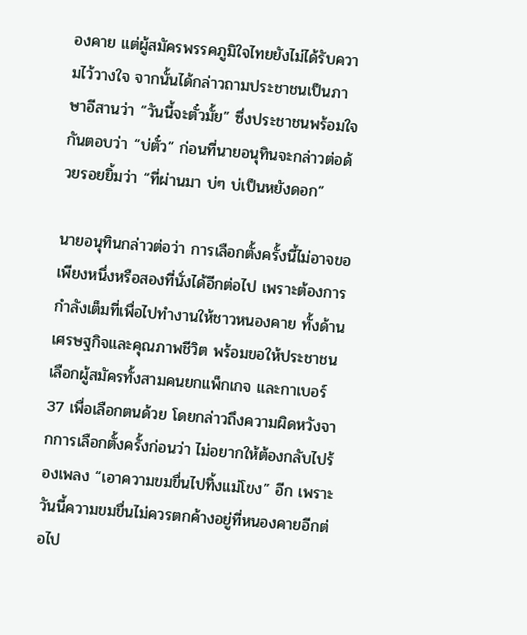องคาย แต่ผู้สมัครพรรคภูมิใจไทยยังไม่ได้รับความไว้วางใจ จากนั้นได้กล่าวถามประชาชนเป็นภาษาอีสานว่า “วันนี้จะตั๋วมั้ย” ซึ่งประชาชนพร้อมใจกันตอบว่า “บ่ตั๋ว” ก่อนที่นายอนุทินจะกล่าวต่อด้วยรอยยิ้มว่า “ที่ผ่านมา บ่ๆ บ่เป็นหยังดอก”

นายอนุทินกล่าวต่อว่า การเลือกตั้งครั้งนี้ไม่อาจขอเพียงหนึ่งหรือสองที่นั่งได้อีกต่อไป เพราะต้องการกำลังเต็มที่เพื่อไปทำงานให้ชาวหนองคาย ทั้งด้านเศรษฐกิจและคุณภาพชีวิต พร้อมขอให้ประชาชนเลือกผู้สมัครทั้งสามคนยกแพ็กเกจ และกาเบอร์ 37 เพื่อเลือกตนด้วย โดยกล่าวถึงความผิดหวังจากการเลือกตั้งครั้งก่อนว่า ไม่อยากให้ต้องกลับไปร้องเพลง “เอาความขมขื่นไปทิ้งแม่โขง” อีก เพราะวันนี้ความขมขื่นไม่ควรตกค้างอยู่ที่หนองคายอีกต่อไป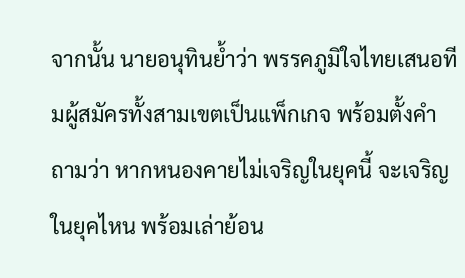จากนั้น นายอนุทินย้ำว่า พรรคภูมิใจไทยเสนอทีมผู้สมัครทั้งสามเขตเป็นแพ็กเกจ พร้อมตั้งคำถามว่า หากหนองคายไม่เจริญในยุคนี้ จะเจริญในยุคไหน พร้อมเล่าย้อน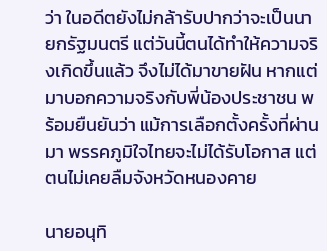ว่า ในอดีตยังไม่กล้ารับปากว่าจะเป็นนายกรัฐมนตรี แต่วันนี้ตนได้ทำให้ความจริงเกิดขึ้นแล้ว จึงไม่ได้มาขายฝัน หากแต่มาบอกความจริงกับพี่น้องประชาชน พร้อมยืนยันว่า แม้การเลือกตั้งครั้งที่ผ่านมา พรรคภูมิใจไทยจะไม่ได้รับโอกาส แต่ตนไม่เคยลืมจังหวัดหนองคาย

นายอนุทิ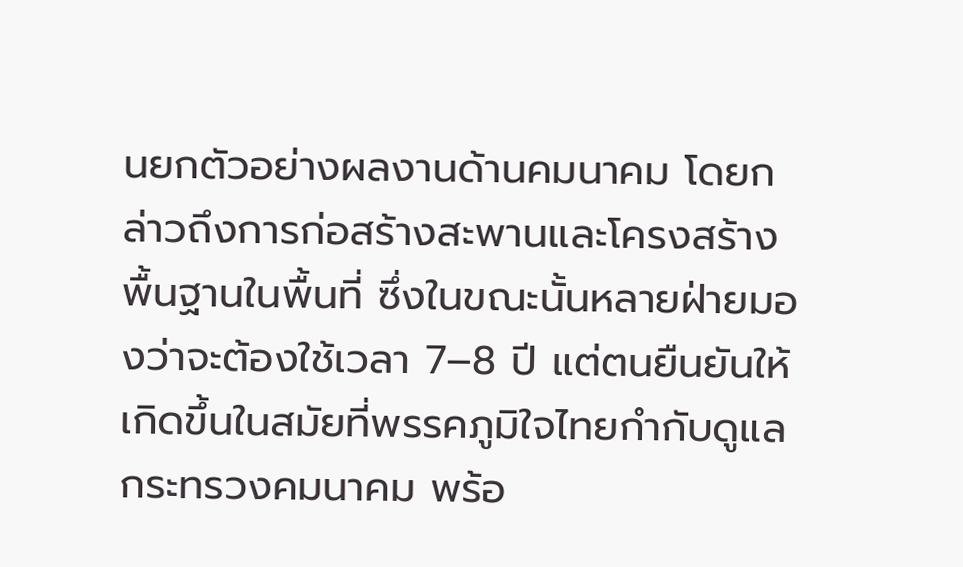นยกตัวอย่างผลงานด้านคมนาคม โดยกล่าวถึงการก่อสร้างสะพานและโครงสร้างพื้นฐานในพื้นที่ ซึ่งในขณะนั้นหลายฝ่ายมองว่าจะต้องใช้เวลา 7–8 ปี แต่ตนยืนยันให้เกิดขึ้นในสมัยที่พรรคภูมิใจไทยกำกับดูแลกระทรวงคมนาคม พร้อ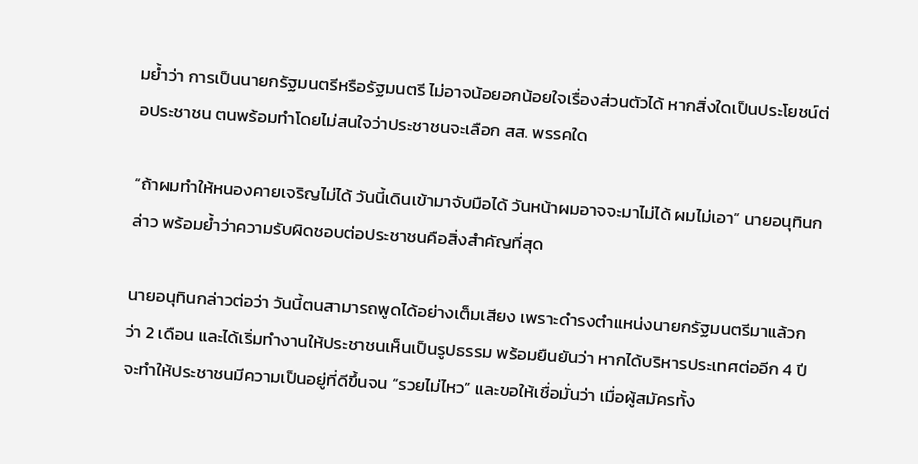มย้ำว่า การเป็นนายกรัฐมนตรีหรือรัฐมนตรี ไม่อาจน้อยอกน้อยใจเรื่องส่วนตัวได้ หากสิ่งใดเป็นประโยชน์ต่อประชาชน ตนพร้อมทำโดยไม่สนใจว่าประชาชนจะเลือก สส. พรรคใด

“ถ้าผมทำให้หนองคายเจริญไม่ได้ วันนี้เดินเข้ามาจับมือได้ วันหน้าผมอาจจะมาไม่ได้ ผมไม่เอา” นายอนุทินกล่าว พร้อมย้ำว่าความรับผิดชอบต่อประชาชนคือสิ่งสำคัญที่สุด

นายอนุทินกล่าวต่อว่า วันนี้ตนสามารถพูดได้อย่างเต็มเสียง เพราะดำรงตำแหน่งนายกรัฐมนตรีมาแล้วกว่า 2 เดือน และได้เริ่มทำงานให้ประชาชนเห็นเป็นรูปธรรม พร้อมยืนยันว่า หากได้บริหารประเทศต่ออีก 4 ปี จะทำให้ประชาชนมีความเป็นอยู่ที่ดีขึ้นจน “รวยไม่ไหว” และขอให้เชื่อมั่นว่า เมื่อผู้สมัครทั้ง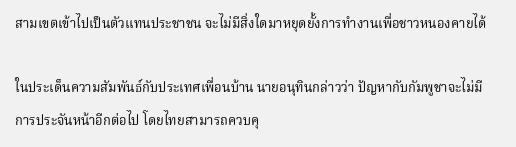สามเขตเข้าไปเป็นตัวแทนประชาชน จะไม่มีสิ่งใดมาหยุดยั้งการทำงานเพื่อชาวหนองคายได้

ในประเด็นความสัมพันธ์กับประเทศเพื่อนบ้าน นายอนุทินกล่าวว่า ปัญหากับกัมพูชาจะไม่มีการประจันหน้าอีกต่อไป โดยไทยสามารถควบคุ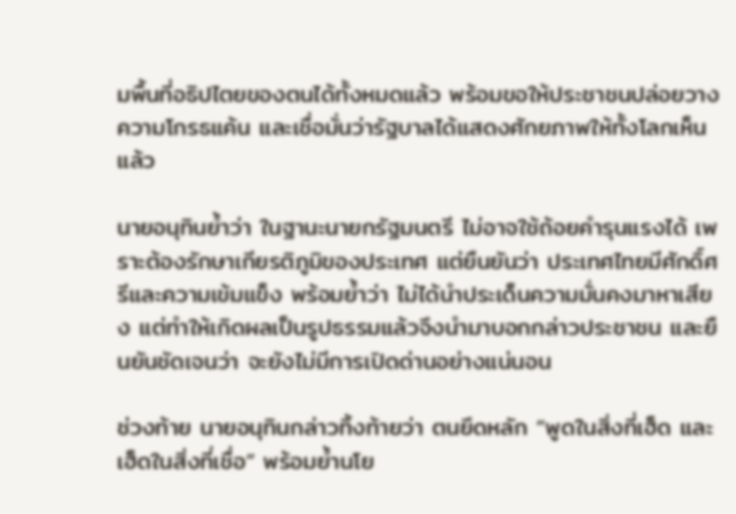มพื้นที่อธิปไตยของตนได้ทั้งหมดแล้ว พร้อมขอให้ประชาชนปล่อยวางความโกรธแค้น และเชื่อมั่นว่ารัฐบาลได้แสดงศักยภาพให้ทั้งโลกเห็นแล้ว

นายอนุทินย้ำว่า ในฐานะนายกรัฐมนตรี ไม่อาจใช้ถ้อยคำรุนแรงได้ เพราะต้องรักษาเกียรติภูมิของประเทศ แต่ยืนยันว่า ประเทศไทยมีศักดิ์ศรีและความเข้มแข็ง พร้อมย้ำว่า ไม่ได้นำประเด็นความมั่นคงมาหาเสียง แต่ทำให้เกิดผลเป็นรูปธรรมแล้วจึงนำมาบอกกล่าวประชาชน และยืนยันชัดเจนว่า จะยังไม่มีการเปิดด่านอย่างแน่นอน

ช่วงท้าย นายอนุทินกล่าวทิ้งท้ายว่า ตนยึดหลัก “พูดในสิ่งที่เฮ็ด และเฮ็ดในสิ่งที่เชื่อ” พร้อมย้ำนโย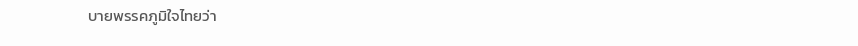บายพรรคภูมิใจไทยว่า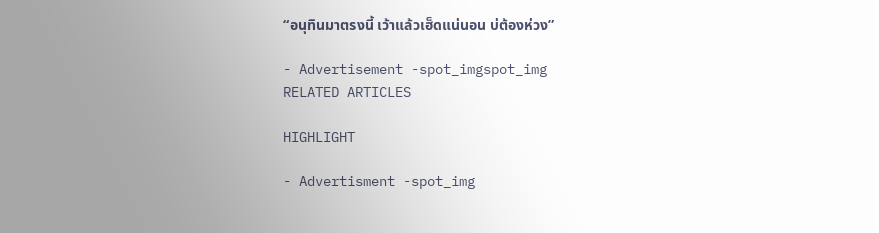“อนุทินมาตรงนี้ เว้าแล้วเฮ็ดแน่นอน บ่ต้องห่วง”

- Advertisement -spot_imgspot_img
RELATED ARTICLES

HIGHLIGHT

- Advertisment -spot_img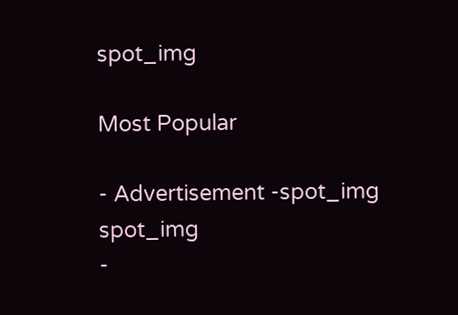spot_img

Most Popular

- Advertisement -spot_img
spot_img
-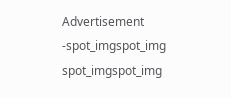Advertisement -spot_imgspot_img
spot_imgspot_img